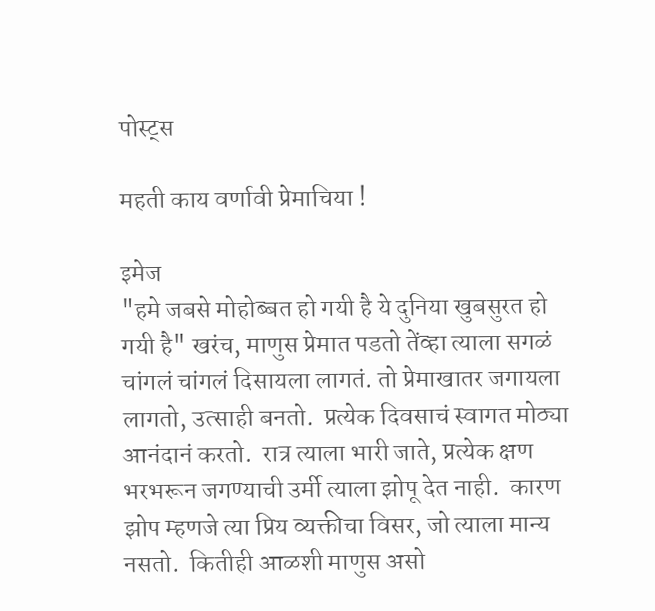पोस्ट्स

महती काय वर्णावी प्रेमाचिया !

इमेज
"हमे जबसे मोहोब्बत हो गयी है ये दुनिया खुबसुरत हो गयी है" खरंच, माणुस प्रेमात पडतो तेंव्हा त्याला सगळं चांगलं चांगलं दिसायला लागतं. तो प्रेमाखातर जगायला लागतो, उत्साही बनतो.  प्रत्येक दिवसाचं स्वागत मोठ्या आनंदानं करतो.  रात्र त्याला भारी जाते, प्रत्येक क्षण भरभरून जगण्याची उर्मी त्याला झोपू देत नाही.  कारण झोप म्हणजे त्या प्रिय व्यक्तीचा विसर, जो त्याला मान्य नसतो.  कितीही आळशी माणुस असो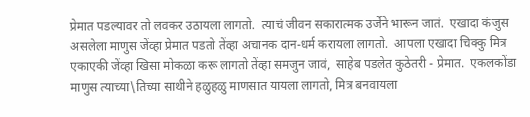प्रेमात पडल्यावर तो लवकर उठायला लागतो.  त्याचं जीवन सकारात्मक उर्जेने भारून जातं.  एखादा कंजुस असलेला माणुस जेंव्हा प्रेमात पडतो तेंव्हा अचानक दान-धर्म करायला लागतो.  आपला एखादा चिक्कु मित्र एकाएकी जेंव्हा खिसा मोकळा करू लागतो तेंव्हा समजुन जावं,  साहेब पडलेत कुठेतरी - प्रेमात.  एकलकोंडा माणुस त्याच्या\तिच्या साथीने हळुहळु माणसात यायला लागतो, मित्र बनवायला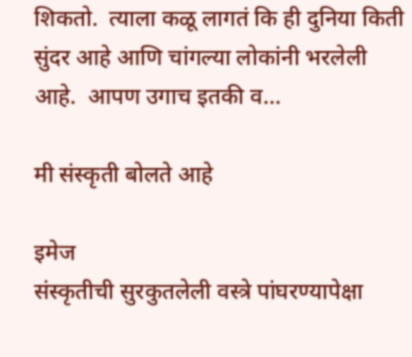शिकतो.  त्याला कळू लागतं कि ही दुनिया किती सुंदर आहे आणि चांगल्या लोकांनी भरलेली आहे.  आपण उगाच इतकी व...

मी संस्कृती बोलते आहे

इमेज
संस्कृतीची सुरकुतलेली वस्त्रे पांघरण्यापेक्षा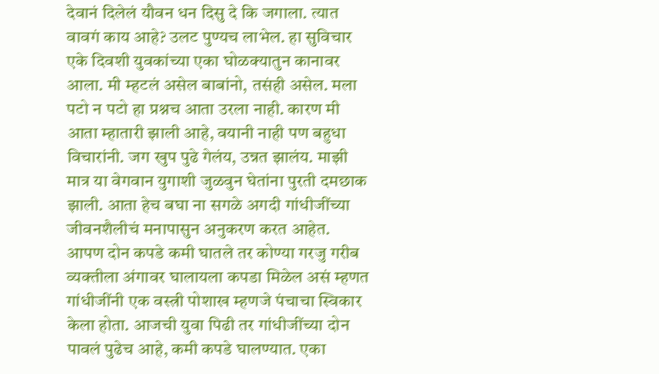देवानं दिलेलं यौवन धन दिसु दे कि जगाला. त्यात वावगं काय आहे? उलट पुण्यच लाभेल. हा सुविचार एके दिवशी युवकांच्या एका घोळक्यातुन कानावर आला. मी म्हटलं असेल बाबांनो, तसंही असेल. मला पटो न पटो हा प्रश्नच आता उरला नाही. कारण मी आता म्हातारी झाली आहे, वयानी नाही पण बहुधा विचारांनी. जग खुप पुढे गेलंय, उन्नत झालंय. माझी मात्र या वेगवान युगाशी जुळवुन घेतांना पुरती दमछाक झाली. आता हेच बघा ना सगळे अगदी गांधीजींच्या जीवनशैलीचं मनापासुन अनुकरण करत आहेत. आपण दोन कपडे कमी घातले तर कोण्या गरजु गरीब व्यक्तीला अंगावर घालायला कपडा मिळेल असं म्हणत गांधीजींनी एक वस्त्री पोशाख म्हणजे पंचाचा स्विकार केला होता. आजची युवा पिढी तर गांधीजींच्या दोन पावलं पुढेच आहे, कमी कपडे घालण्यात. एका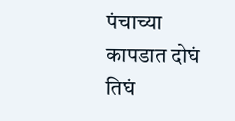पंचाच्या कापडात दोघं तिघं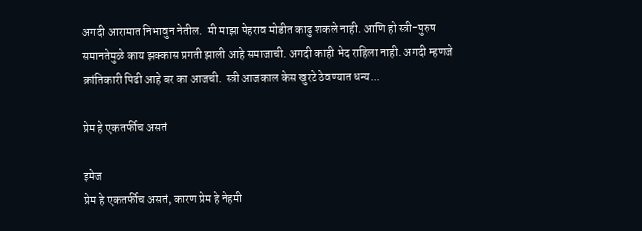अगदी आरामात निभावुन नेतील.  मी माझा पेहराव मोडीत काढु शकले नाही. आणि हो स्त्री-पुरुष समानतेमुळे काय झक्कास प्रगती झाली आहे समाजाची. अगदी काही भेद राहिला नाही. अगदी म्हणजे क्रांतिकारी पिढी आहे बर का आजची.  स्त्री आजकाल केस खुरटे ठेवण्यात धन्य...

प्रेम हे एकतर्फीच असतं

इमेज
प्रेम हे एकतर्फीच असतं, कारण प्रेम हे नेहमी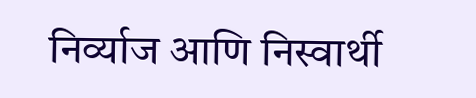निर्व्याज आणि निस्वार्थी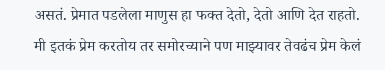असतं. प्रेमात पडलेला माणुस हा फक्त देतो, देतो आणि देत राहतो. मी इतकं प्रेम करतोय तर समोरच्याने पण माझ्यावर तेवढंच प्रेम केलं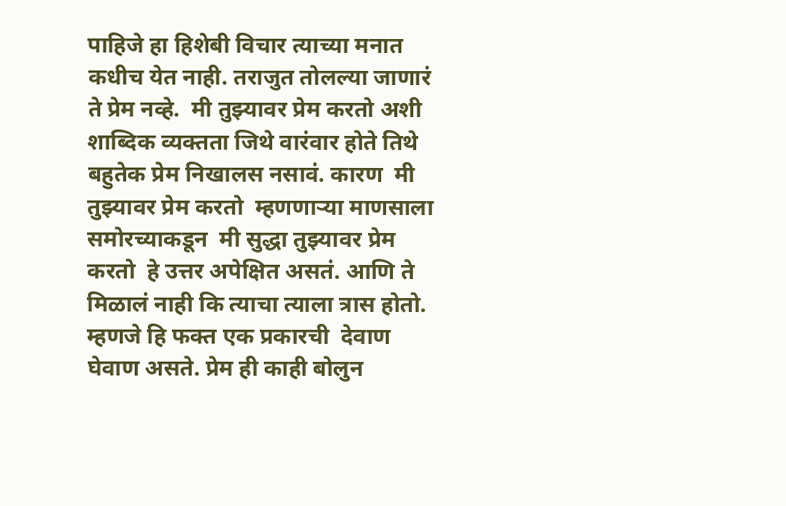पाहिजे हा हिशेबी विचार त्याच्या मनात कधीच येत नाही. तराजुत तोलल्या जाणारं ते प्रेम नव्हे.  मी तुझ्यावर प्रेम करतो अशी शाब्दिक व्यक्तता जिथे वारंवार होते तिथे बहुतेक प्रेम निखालस नसावं. कारण  मी तुझ्यावर प्रेम करतो  म्हणणाऱ्या माणसाला समोरच्याकडून  मी सुद्धा तुझ्यावर प्रेम करतो  हे उत्तर अपेक्षित असतं. आणि ते मिळालं नाही कि त्याचा त्याला त्रास होतो. म्हणजे हि फक्त एक प्रकारची  देवाण घेवाण असते. प्रेम ही काही बोलुन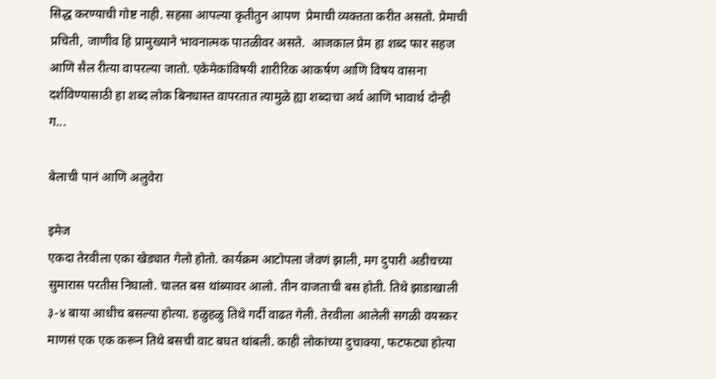सिद्ध करण्याची गोष्ट नाही. सहसा आपल्या कृतीतुन आपण  प्रेमाची व्यक्तता करीत असतो. प्रेमाची प्रचिती, जाणीव हि प्रामुख्याने भावनात्मक पातळीवर असते.  आजकाल प्रेम हा शब्द फार सहज आणि सैल रीत्या वापरल्या जातो. एकेमेकांविषयी शारीरिक आकर्षण आणि विषय वासना दर्शविण्यासाठी हा शब्द लोक बिनधास्त वापरतात त्यामुळे ह्या शब्दाचा अर्थ आणि भावार्थ दोन्ही ग...

बेलाची पानं आणि अलुवेरा

इमेज
एकदा तेरवीला एका खेड्यात गेलो होतो. कार्यक्रम आटोपला जेवणं झाली, मग दुपारी अडीचच्या सुमारास परतीस निघालो. चालत बस थांब्यावर आलो. तीन वाजताची बस होती. तिथे झाडाखाली ३-४ बाया आधीच बसल्या होत्या. हळुहळु तिथे गर्दी वाढत गेली. तेरवीला आलेली सगळी वयस्कर माणसं एक एक करून तिथे बसची वाट बघत थांबली. काही लोकांच्या दुचाक्या, फटफट्या होत्या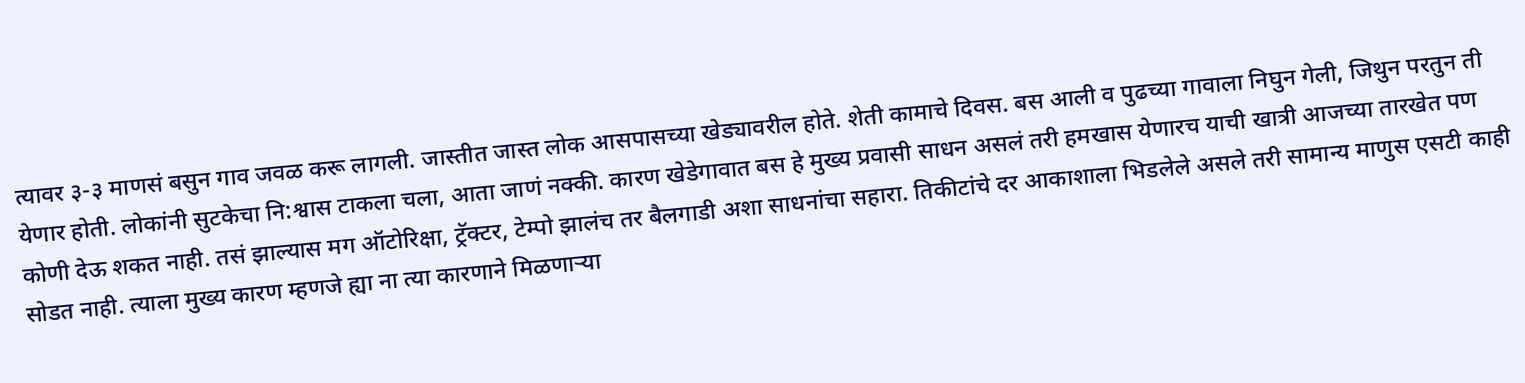त्यावर ३-३ माणसं बसुन गाव जवळ करू लागली. जास्तीत जास्त लोक आसपासच्या खेड्यावरील होते. शेती कामाचे दिवस. बस आली व पुढच्या गावाला निघुन गेली, जिथुन परतुन ती येणार होती. लोकांनी सुटकेचा नि:श्वास टाकला चला, आता जाणं नक्की. कारण खेडेगावात बस हे मुख्य प्रवासी साधन असलं तरी हमखास येणारच याची खात्री आजच्या तारखेत पण कोणी देऊ शकत नाही. तसं झाल्यास मग ऑटोरिक्षा, ट्रॅक्टर, टेम्पो झालंच तर बैलगाडी अशा साधनांचा सहारा. तिकीटांचे दर आकाशाला भिडलेले असले तरी सामान्य माणुस एसटी काही सोडत नाही. त्याला मुख्य कारण म्हणजे ह्या ना त्या कारणाने मिळणाऱ्या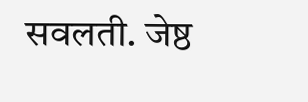सवलती. जेष्ठ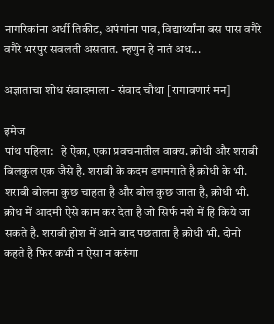नागरिकांना अर्धी तिकीट, अपंगांना पाव, विद्यार्थ्यांना बस पास वगैरे वगैरे भरपुर सवलती असतात. म्हणुन हे नातं अध...

अज्ञाताचा शोध संवादमाला - संवाद चौथा [रागावणारं मन]

इमेज
पांथ पहिला:   हे ऐका, एका प्रवचनातील वाक्य. क्रोधी और शराबी बिलकुल एक जैसे है. शराबी के कदम डगमगाते है क्रोधी के भी. शराबी बोलना कुछ चाहता है और बोल कुछ जाता है, क्रोधी भी. क्रोध में आदमी ऐसे काम कर देता है जो सिर्फ नशे में हि किये जा सकते है. शराबी होश में आने बाद पछताता है क्रोधी भी. दोनो कहते है फिर कभी न ऐसा न करुंगा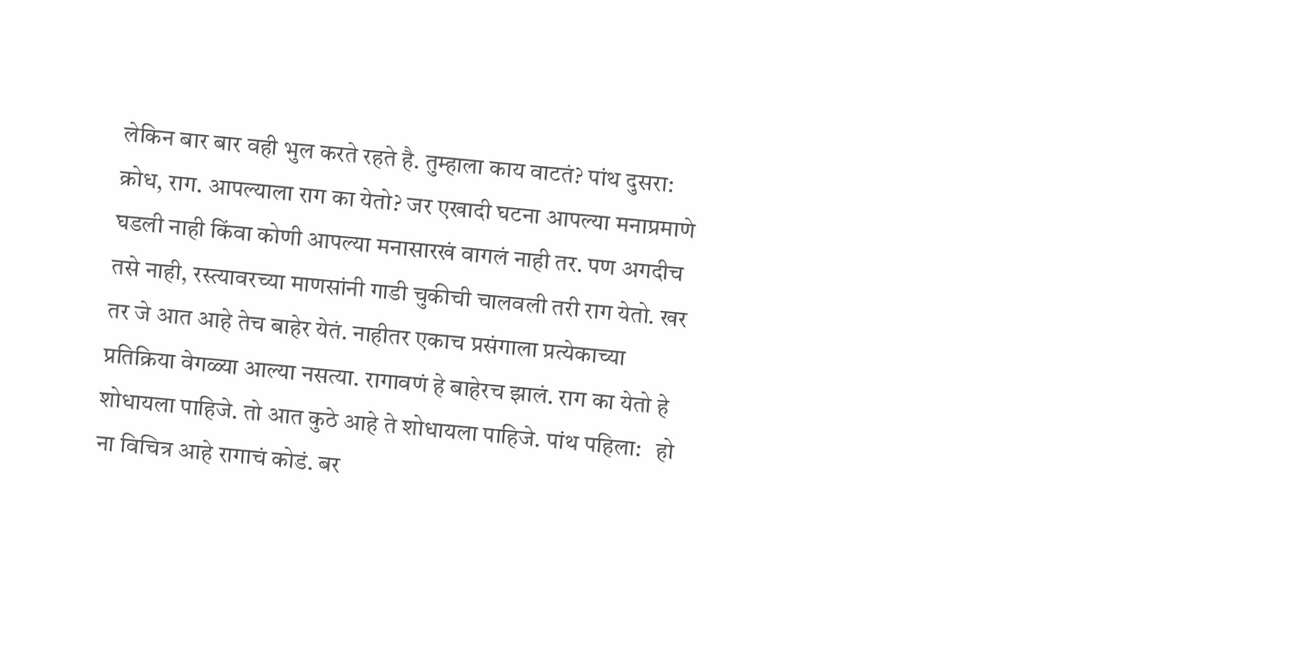लेकिन बार बार वही भुल करते रहते है. तुम्हाला काय वाटतं? पांथ दुसरा: क्रोध, राग. आपल्याला राग का येतो? जर एखादी घटना आपल्या मनाप्रमाणे घडली नाही किंवा कोणी आपल्या मनासारखं वागलं नाही तर. पण अगदीच तसे नाही, रस्त्यावरच्या माणसांनी गाडी चुकीची चालवली तरी राग येतो. खर तर जे आत आहे तेच बाहेर येतं. नाहीतर एकाच प्रसंगाला प्रत्येकाच्या प्रतिक्रिया वेगळ्या आल्या नसत्या. रागावणं हे बाहेरच झालं. राग का येतो हे शोधायला पाहिजे. तो आत कुठे आहे ते शोधायला पाहिजे. पांथ पहिला:   हो ना विचित्र आहे रागाचं कोडं. बर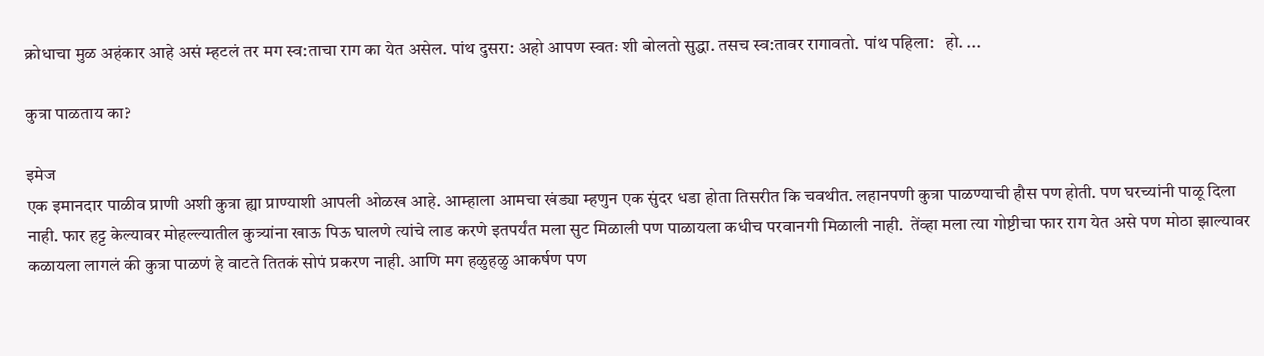क्रोधाचा मुळ अहंकार आहे असं म्हटलं तर मग स्व:ताचा राग का येत असेल. पांथ दुसरा: अहो आपण स्वतः शी बोलतो सुद्धा. तसच स्व:तावर रागावतो. पांथ पहिला:   हो. ...

कुत्रा पाळताय का?

इमेज
एक इमानदार पाळीव प्राणी अशी कुत्रा ह्या प्राण्याशी आपली ओळख आहे. आम्हाला आमचा खंड्या म्हणुन एक सुंदर धडा होता तिसरीत कि चवथीत. लहानपणी कुत्रा पाळण्याची हौस पण होती. पण घरच्यांनी पाळू दिला नाही. फार हट्ट केल्यावर मोहल्ल्यातील कुत्र्यांना खाऊ पिऊ घालणे त्यांचे लाड करणे इतपर्यंत मला सुट मिळाली पण पाळायला कधीच परवानगी मिळाली नाही.  तेंव्हा मला त्या गोष्टीचा फार राग येत असे पण मोठा झाल्यावर कळायला लागलं की कुत्रा पाळणं हे वाटते तितकं सोपं प्रकरण नाही. आणि मग हळुहळु आकर्षण पण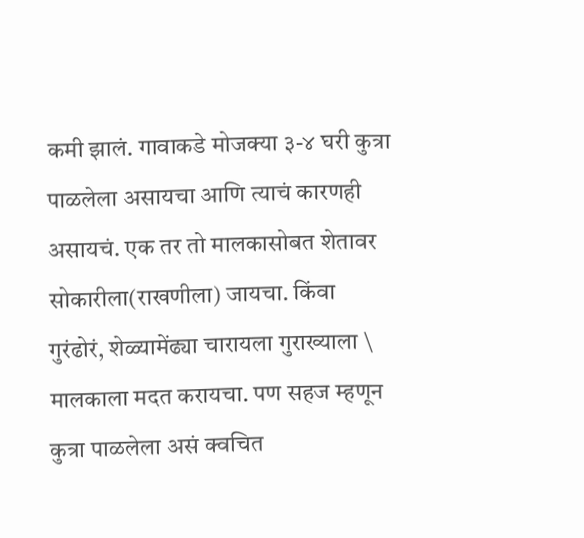कमी झालं. गावाकडे मोजक्या ३-४ घरी कुत्रा पाळलेला असायचा आणि त्याचं कारणही असायचं. एक तर तो मालकासोबत शेतावर सोकारीला(राखणीला) जायचा. किंवा गुरंढोरं, शेळ्यामेंढ्या चारायला गुराख्याला \ मालकाला मदत करायचा. पण सहज म्हणून कुत्रा पाळलेला असं क्वचित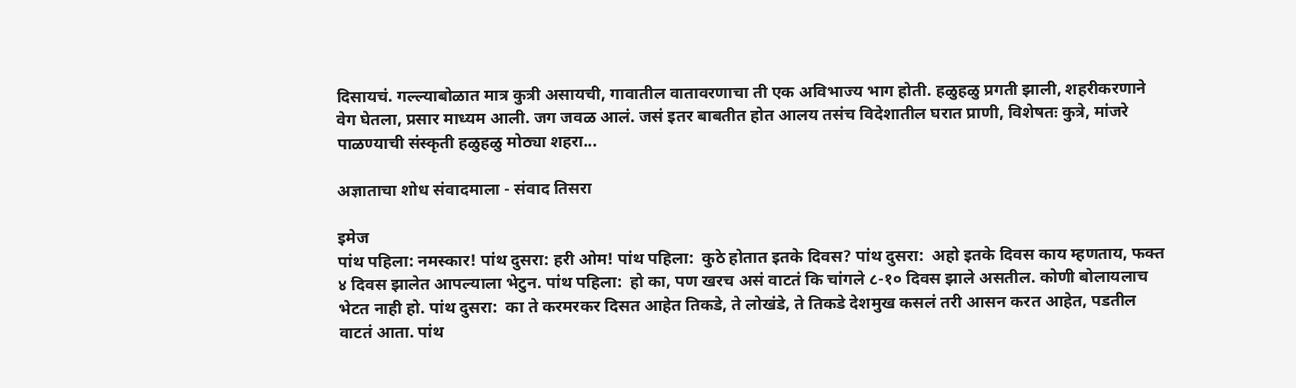दिसायचं. गल्ल्याबोळात मात्र कुत्री असायची, गावातील वातावरणाचा ती एक अविभाज्य भाग होती. हळुहळु प्रगती झाली, शहरीकरणाने वेग घेतला, प्रसार माध्यम आली. जग जवळ आलं. जसं इतर बाबतीत होत आलय तसंच विदेशातील घरात प्राणी, विशेषतः कुत्रे, मांजरे पाळण्याची संस्कृती हळुहळु मोठ्या शहरा...

अज्ञाताचा शोध संवादमाला - संवाद तिसरा

इमेज
पांथ पहिला: नमस्कार! पांथ दुसरा: हरी ओम! पांथ पहिला:  कुठे होतात इतके दिवस? पांथ दुसरा:  अहो इतके दिवस काय म्हणताय, फक्त ४ दिवस झालेत आपल्याला भेटुन. पांथ पहिला:  हो का, पण खरच असं वाटतं कि चांगले ८-१० दिवस झाले असतील. कोणी बोलायलाच भेटत नाही हो. पांथ दुसरा:  का ते करमरकर दिसत आहेत तिकडे, ते लोखंडे, ते तिकडे देशमुख कसलं तरी आसन करत आहेत, पडतील वाटतं आता. पांथ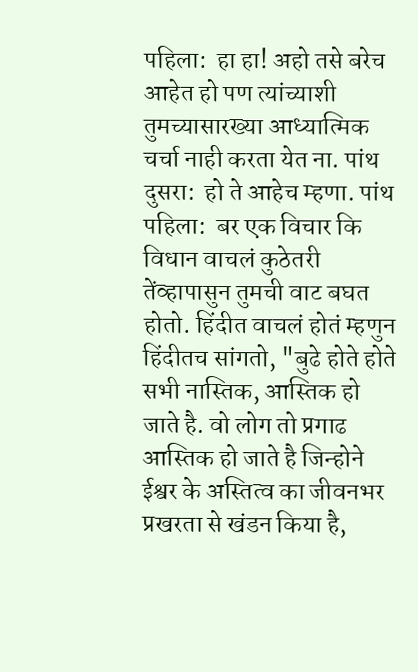पहिला:  हा हा! अहो तसे बरेच आहेत हो पण त्यांच्याशी तुमच्यासारख्या आध्यात्मिक चर्चा नाही करता येत ना. पांथ दुसरा:  हो ते आहेच म्हणा. पांथ पहिला:  बर एक विचार कि विधान वाचलं कुठेतरी तेंव्हापासुन तुमची वाट बघत होतो. हिंदीत वाचलं होतं म्हणुन हिंदीतच सांगतो, "बुढे होते होते सभी नास्तिक, आस्तिक हो जाते है. वो लोग तो प्रगाढ आस्तिक हो जाते है जिन्होने ईश्वर के अस्तित्व का जीवनभर प्रखरता से खंडन किया है,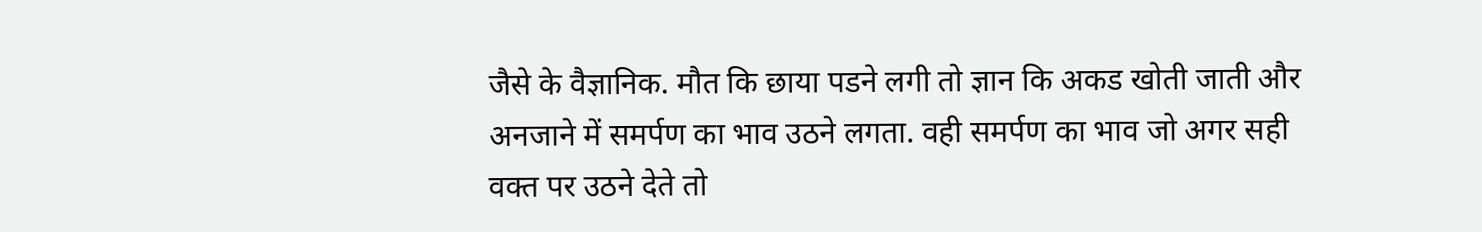जैसे के वैज्ञानिक. मौत कि छाया पडने लगी तो ज्ञान कि अकड खोती जाती और अनजाने में समर्पण का भाव उठने लगता. वही समर्पण का भाव जो अगर सही वक्त पर उठने देते तो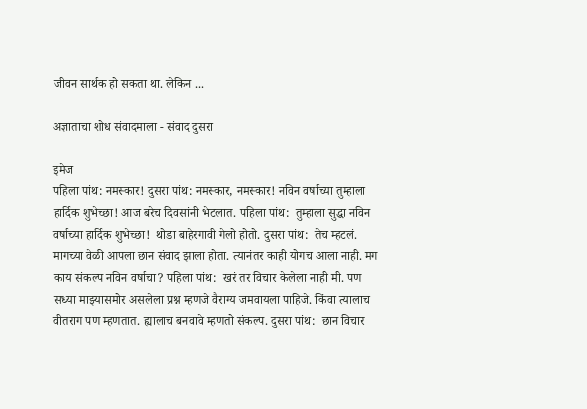जीवन सार्थक हो सकता था. लेकिन ...

अज्ञाताचा शोध संवादमाला - संवाद दुसरा

इमेज
पहिला पांथ: नमस्कार! दुसरा पांथ: नमस्कार, नमस्कार! नविन वर्षाच्या तुम्हाला हार्दिक शुभेच्छा! आज बरेच दिवसांनी भेटलात. पहिला पांथ:  तुम्हाला सुद्धा नविन वर्षाच्या हार्दिक शुभेच्छा!  थोडा बाहेरगावी गेलो होतो. दुसरा पांथ:  तेच म्हटलं. मागच्या वेळी आपला छान संवाद झाला होता. त्यानंतर काही योगच आला नाही. मग काय संकल्प नविन वर्षाचा? पहिला पांथ:  खरं तर विचार केलेला नाही मी. पण सध्या माझ्यासमोर असलेला प्रश्न म्हणजे वैराग्य जमवायला पाहिजे. किंवा त्यालाच वीतराग पण म्हणतात. ह्यालाच बनवावे म्हणतो संकल्प. दुसरा पांथ:  छान विचार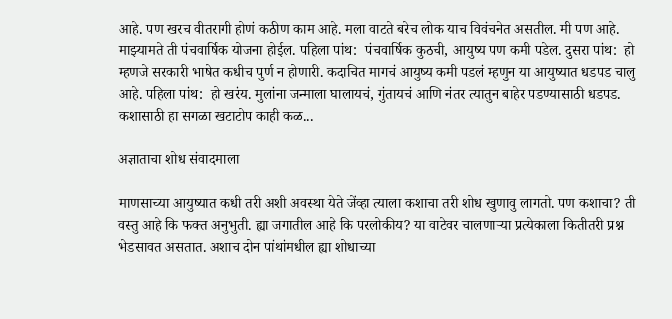आहे. पण खरच वीतरागी होणं कठीण काम आहे. मला वाटते बरेच लोक याच विवंचनेत असतील. मी पण आहे. माझ्यामते ती पंचवार्षिक योजना होईल. पहिला पांथ:  पंचवार्षिक कुठची, आयुष्य पण कमी पडेल. दुसरा पांथ:  हो म्हणजे सरकारी भाषेत कधीच पुर्ण न होणारी. कदाचित मागचं आयुष्य कमी पडलं म्हणुन या आयुष्यात धडपड चालु आहे. पहिला पांथ:  हो खरंय. मुलांना जन्माला घालायचं, गुंतायचं आणि नंतर त्यातुन बाहेर पडण्यासाठी धडपड. कशासाठी हा सगळा खटाटोप काही कळ...

अज्ञाताचा शोध संवादमाला

माणसाच्या आयुष्यात कधी तरी अशी अवस्था येते जेंव्हा त्याला कशाचा तरी शोध खुणावु लागतो. पण कशाचा? ती वस्तु आहे कि फक्त अनुभुती. ह्या जगातील आहे कि परलोकीय? या वाटेवर चालणाऱ्या प्रत्येकाला कितीतरी प्रश्न भेडसावत असतात. अशाच दोन पांथांमधील ह्या शोधाच्या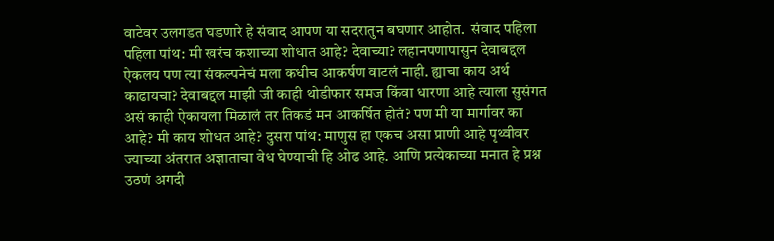वाटेवर उलगडत घडणारे हे संवाद आपण या सदरातुन बघणार आहोत.  संवाद पहिला पहिला पांथ: मी खरंच कशाच्या शोधात आहे? देवाच्या? लहानपणापासुन देवाबद्दल ऐकलय पण त्या संकल्पनेचं मला कधीच आकर्षण वाटलं नाही. ह्याचा काय अर्थ काढायचा? देवाबद्दल माझी जी काही थोडीफार समज किंवा धारणा आहे त्याला सुसंगत असं काही ऐकायला मिळालं तर तिकडं मन आकर्षित होतं? पण मी या मार्गावर का आहे? मी काय शोधत आहे? दुसरा पांथ: माणुस हा एकच असा प्राणी आहे पृथ्वीवर ज्याच्या अंतरात अज्ञाताचा वेध घेण्याची हि ओढ आहे. आणि प्रत्येकाच्या मनात हे प्रश्न उठणं अगदी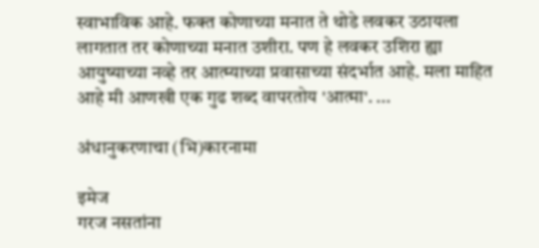स्वाभाविक आहे. फक्त कोणाच्या मनात ते थोडे लवकर उठायला लागतात तर कोणाच्या मनात उशीरा. पण हे लवकर उशिरा ह्या आयुष्याच्या नव्हे तर आत्म्याच्या प्रवासाच्या संदर्भात आहे. मला माहित आहे मी आणखी एक गुढ शब्द वापरतोय 'आत्मा'. ...

अंधानुकरणाचा (भि)कारनामा

इमेज
गरज नसतांना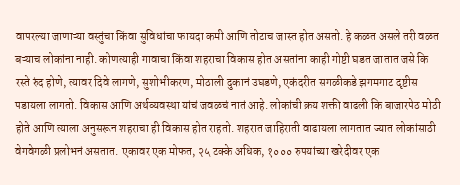वापरल्या जाणाऱ्या वस्तुंचा किंवा सुविधांचा फायदा कमी आणि तोटाच जास्त होत असतो. हे कळत असले तरी वळत बऱ्याच लोकांना नाही. कोणत्याही गावाचा किंवा शहराचा विकास होत असतांना काही गोष्टी घडत जातात जसे कि रस्ते रुंद होणे, त्यावर दिवे लागणे, सुशोभीकरण, मोठाली दुकानं उघडणे, एकंदरीत सगळीकडे झगमगाट दृष्टीस पडायला लागतो. विकास आणि अर्थव्यवस्था यांचं जवळचं नातं आहे. लोकांची क्रय शक्ती वाढली कि बाजारपेठ मोठी होते आणि त्याला अनुसरून शहराचा ही विकास होत राहतो. शहरात जाहिराती वाढायला लागतात ज्यात लोकांसाठी वेगवेगळी प्रलोभनं असतात. एकावर एक मोफत, २५ टक्के अधिक, १००० रुपयांच्या खरेदीवर एक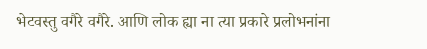भेटवस्तु वगैरे वगैरे. आणि लोक ह्या ना त्या प्रकारे प्रलोभनांना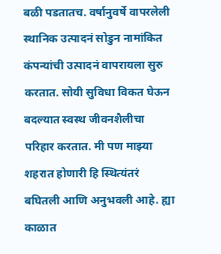बळी पडतातच. वर्षानुवर्षे वापरलेली स्थानिक उत्पादनं सोडुन नामांकित कंपन्यांची उत्पादनं वापरायला सुरु करतात. सोयी सुविधा विकत घेऊन बदल्यात स्वस्थ जीवनशैलीचा परिहार करतात. मी पण माझ्या शहरात होणारी हि स्थित्यंतरं बघितली आणि अनुभवली आहे. ह्या काळात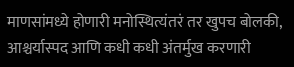माणसांमध्ये होणारी मनोस्थित्यंतरं तर खुपच बोलकी, आश्चर्यास्पद आणि कधी कधी अंतर्मुख करणारी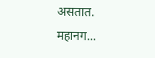असतात. महानग...